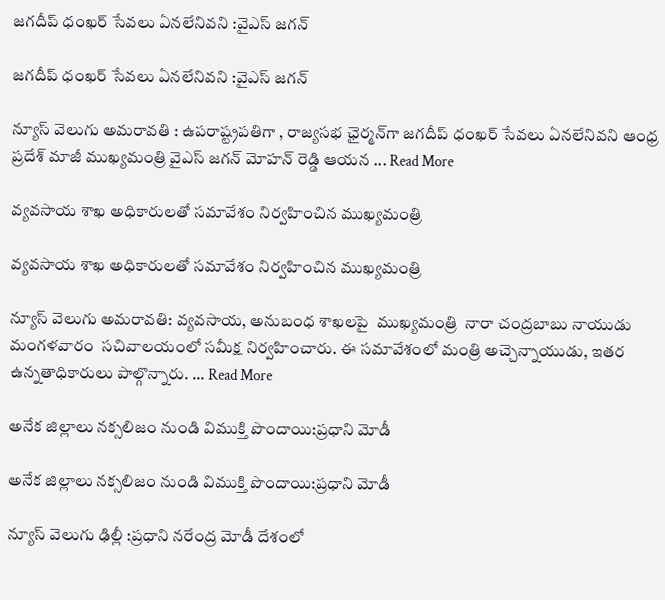జగదీప్ ధంఖర్ సేవలు ఏనలేనివని :వైఎస్ జగన్

జగదీప్ ధంఖర్ సేవలు ఏనలేనివని :వైఎస్ జగన్

న్యూస్ వెలుగు అమరావతి : ఉపరాష్ట్రపతిగా , రాజ్యసభ ఛైర్మన్‌గా జగదీప్ ధంఖర్ సేవలు ఏనలేనివని ఆంధ్ర ప్రదేశ్ మాజీ ముఖ్యమంత్రి వైఎస్ జగన్ మోహన్ రెడ్డి ఆయన ... Read More

వ్యవసాయ శాఖ అధికారులతో సమావేశం నిర్వహించిన ముఖ్యమంత్రి

వ్యవసాయ శాఖ అధికారులతో సమావేశం నిర్వహించిన ముఖ్యమంత్రి

న్యూస్ వెలుగు అమరావతి: వ్యవసాయ, అనుబంధ శాఖలపై  ముఖ్యమంత్రి  నారా చంద్రబాబు నాయుడు మంగళవారం  సచివాలయంలో సమీక్ష నిర్వహించారు. ఈ సమావేశంలో మంత్రి అచ్చెన్నాయుడు, ఇతర ఉన్నతాధికారులు పాల్గొన్నారు. ... Read More

అనేక జిల్లాలు నక్సలిజం నుండి విముక్తి పొందాయి:ప్రధాని మోడీ

అనేక జిల్లాలు నక్సలిజం నుండి విముక్తి పొందాయి:ప్రధాని మోడీ

న్యూస్ వెలుగు ఢిల్లీ :ప్రధాని నరేంద్ర మోడీ దేశంలో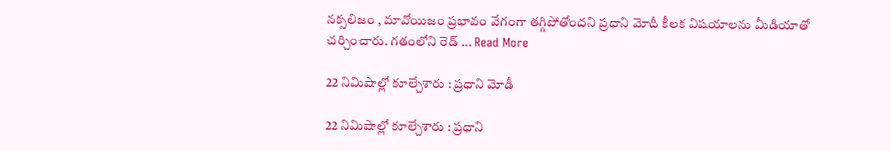నక్సలిజం , మావోయిజం ప్రభావం వేగంగా తగ్గిపోతోందని ప్రధాని మోదీ కీలక విషయాలను మీడియాతో చర్చించారు. గతంలోని రెడ్ ... Read More

22 నిమిషాల్లో కూల్చేశారు : ప్రధాని మోడీ

22 నిమిషాల్లో కూల్చేశారు : ప్రధాని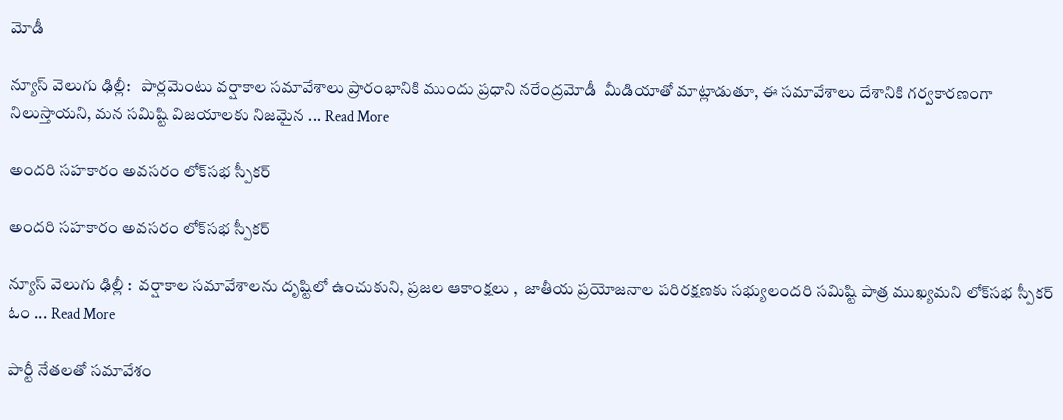మోడీ

న్యూస్ వెలుగు ఢిల్లీ:   పార్లమెంటు వర్షాకాల సమావేశాలు ప్రారంభానికి ముందు ప్రధాని నరేంద్రమోడీ  మీడియాతో మాట్లాడుతూ, ఈ సమావేశాలు దేశానికి గర్వకారణంగా నిలుస్తాయని, మన సమిష్టి విజయాలకు నిజమైన ... Read More

అందరి సహకారం అవసరం లోక్‌సభ స్పీకర్

అందరి సహకారం అవసరం లోక్‌సభ స్పీకర్

న్యూస్ వెలుగు ఢిల్లీ :  వర్షాకాల సమావేశాలను దృష్టిలో ఉంచుకుని, ప్రజల ఆకాంక్షలు ,  జాతీయ ప్రయోజనాల పరిరక్షణకు సభ్యులందరి సమిష్టి పాత్ర ముఖ్యమని లోక్‌సభ స్పీకర్ ఓం ... Read More

పార్టీ నేతలతో సమావేశం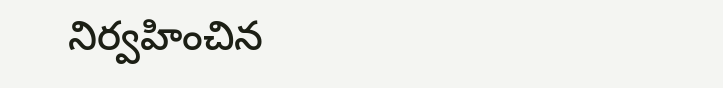నిర్వహించిన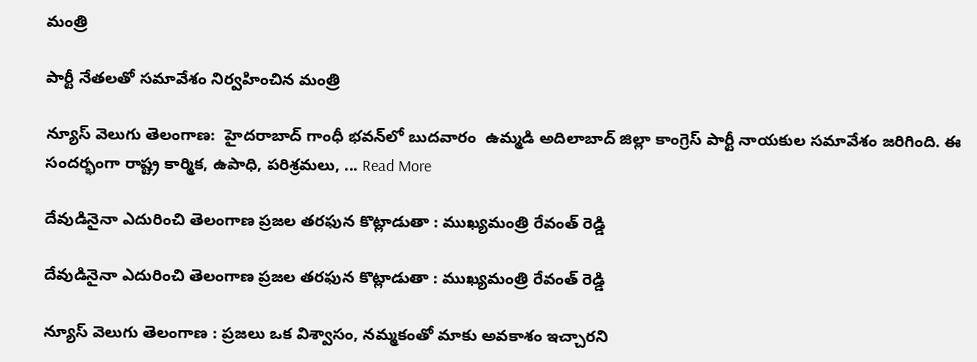మంత్రి

పార్టీ నేతలతో సమావేశం నిర్వహించిన మంత్రి

న్యూస్ వెలుగు తెలంగాణ:  హైదరాబాద్ గాంధీ భవన్‌లో బుదవారం  ఉమ్మడి అదిలాబాద్ జిల్లా కాంగ్రెస్ పార్టీ నాయకుల సమావేశం జరిగింది. ఈ సందర్భంగా రాష్ట్ర కార్మిక, ఉపాధి, పరిశ్రమలు, ... Read More

దేవుడినైనా ఎదురించి తెలంగాణ ప్రజల తరఫున కొట్లాడుతా : ముఖ్యమంత్రి రేవంత్ రెడ్డి

దేవుడినైనా ఎదురించి తెలంగాణ ప్రజల తరఫున కొట్లాడుతా : ముఖ్యమంత్రి రేవంత్ రెడ్డి

న్యూస్ వెలుగు తెలంగాణ : ప్రజలు ఒక విశ్వాసం, నమ్మకంతో మాకు అవకాశం ఇచ్చారని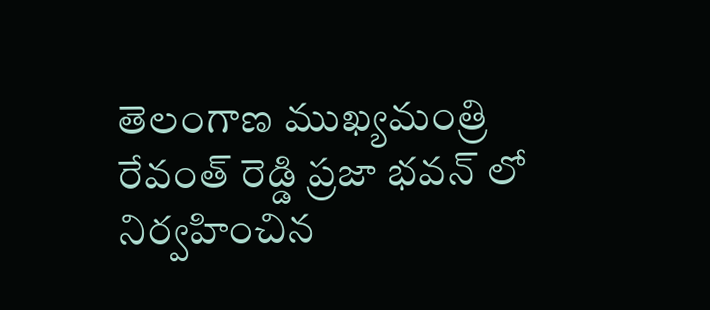తెలంగాణ ముఖ్యమంత్రి రేవంత్ రెడ్డి ప్రజా భవన్ లో నిర్వహించిన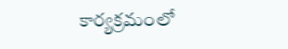కార్యక్రమంలో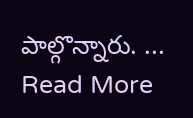పాల్గొన్నారు. ... Read More